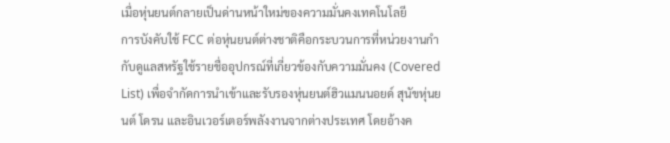เมื่อหุ่นยนต์กลายเป็นด่านหน้าใหม่ของความมั่นคงเทคโนโลยี
การบังคับใช้ FCC ต่อหุ่นยนต์ต่างชาติคือกระบวนการที่หน่วยงานกำกับดูแลสหรัฐใช้รายชื่ออุปกรณ์ที่เกี่ยวข้องกับความมั่นคง (Covered List) เพื่อจำกัดการนำเข้าและรับรองหุ่นยนต์ฮิวแมนนอยด์ สุนัขหุ่นยนต์ โดรน และอินเวอร์เตอร์พลังงานจากต่างประเทศ โดยอ้างค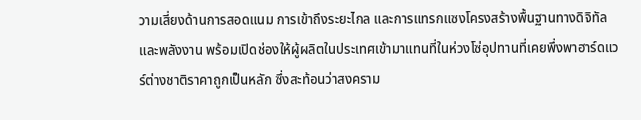วามเสี่ยงด้านการสอดแนม การเข้าถึงระยะไกล และการแทรกแซงโครงสร้างพื้นฐานทางดิจิทัลและพลังงาน พร้อมเปิดช่องให้ผู้ผลิตในประเทศเข้ามาแทนที่ในห่วงโซ่อุปทานที่เคยพึ่งพาฮาร์ดแวร์ต่างชาติราคาถูกเป็นหลัก ซึ่งสะท้อนว่าสงคราม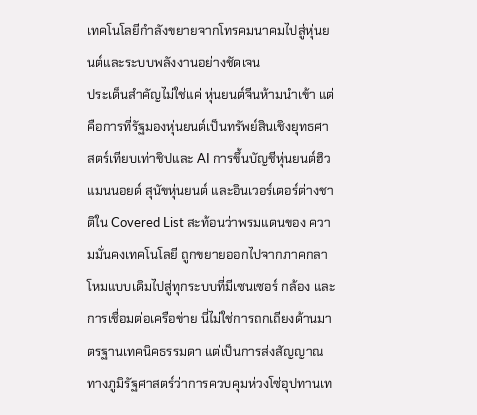เทคโนโลยีกำลังขยายจากโทรคมนาคมไปสู่หุ่นยนต์และระบบพลังงานอย่างชัดเจน
ประเด็นสำคัญไม่ใช่แค่ หุ่นยนต์จีนห้ามนำเข้า แต่คือการที่รัฐมองหุ่นยนต์เป็นทรัพย์สินเชิงยุทธศาสตร์เทียบเท่าชิปและ AI การขึ้นบัญชีหุ่นยนต์ฮิวแมนนอยด์ สุนัขหุ่นยนต์ และอินเวอร์เตอร์ต่างชาติใน Covered List สะท้อนว่าพรมแดนของ ความมั่นคงเทคโนโลยี ถูกขยายออกไปจากภาคกลาโหมแบบเดิมไปสู่ทุกระบบที่มีเซนเซอร์ กล้อง และการเชื่อมต่อเครือข่าย นี่ไม่ใช่การถกเถียงด้านมาตรฐานเทคนิคธรรมดา แต่เป็นการส่งสัญญาณทางภูมิรัฐศาสตร์ว่าการควบคุมห่วงโซ่อุปทานเท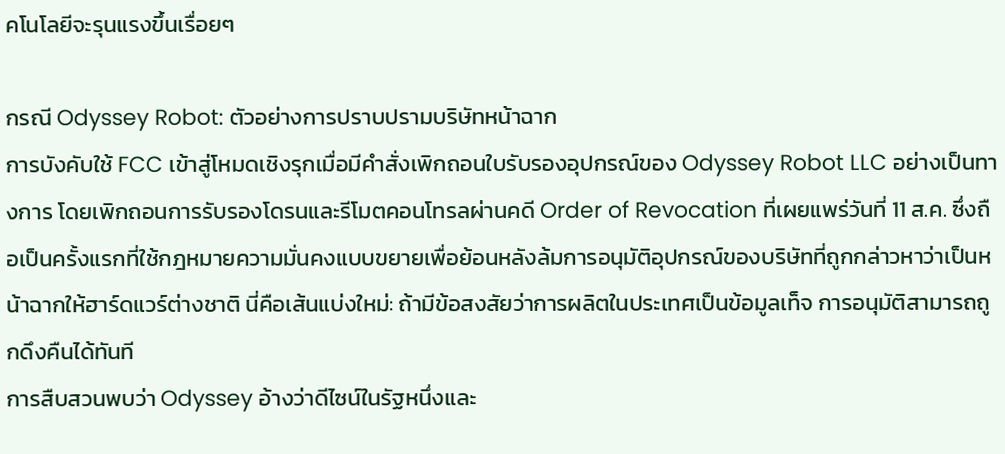คโนโลยีจะรุนแรงขึ้นเรื่อยๆ

กรณี Odyssey Robot: ตัวอย่างการปราบปรามบริษัทหน้าฉาก
การบังคับใช้ FCC เข้าสู่โหมดเชิงรุกเมื่อมีคำสั่งเพิกถอนใบรับรองอุปกรณ์ของ Odyssey Robot LLC อย่างเป็นทางการ โดยเพิกถอนการรับรองโดรนและรีโมตคอนโทรลผ่านคดี Order of Revocation ที่เผยแพร่วันที่ 11 ส.ค. ซึ่งถือเป็นครั้งแรกที่ใช้กฎหมายความมั่นคงแบบขยายเพื่อย้อนหลังล้มการอนุมัติอุปกรณ์ของบริษัทที่ถูกกล่าวหาว่าเป็นหน้าฉากให้ฮาร์ดแวร์ต่างชาติ นี่คือเส้นแบ่งใหม่: ถ้ามีข้อสงสัยว่าการผลิตในประเทศเป็นข้อมูลเท็จ การอนุมัติสามารถถูกดึงคืนได้ทันที
การสืบสวนพบว่า Odyssey อ้างว่าดีไซน์ในรัฐหนึ่งและ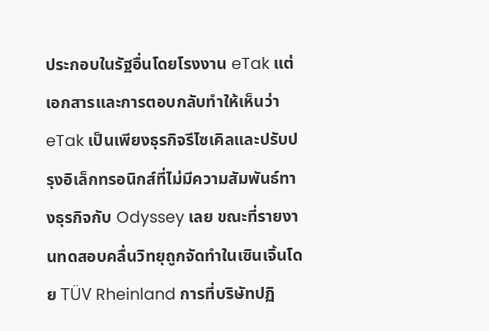ประกอบในรัฐอื่นโดยโรงงาน eTak แต่เอกสารและการตอบกลับทำให้เห็นว่า eTak เป็นเพียงธุรกิจรีไซเคิลและปรับปรุงอิเล็กทรอนิกส์ที่ไม่มีความสัมพันธ์ทางธุรกิจกับ Odyssey เลย ขณะที่รายงานทดสอบคลื่นวิทยุถูกจัดทำในเซินเจิ้นโดย TÜV Rheinland การที่บริษัทปฏิ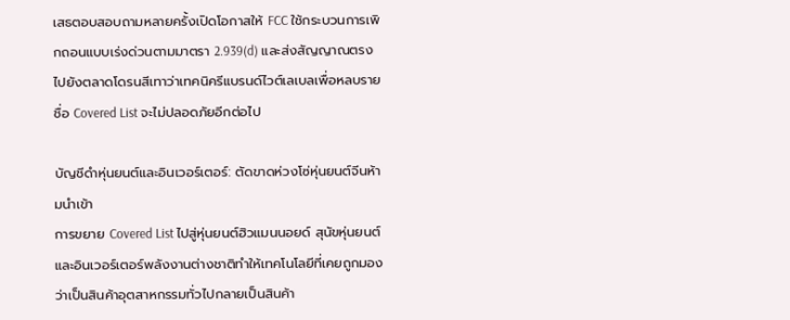เสธตอบสอบถามหลายครั้งเปิดโอกาสให้ FCC ใช้กระบวนการเพิกถอนแบบเร่งด่วนตามมาตรา 2.939(d) และส่งสัญญาณตรงไปยังตลาดโดรนสีเทาว่าเทคนิครีแบรนด์ไวต์เลเบลเพื่อหลบรายชื่อ Covered List จะไม่ปลอดภัยอีกต่อไป

บัญชีดำหุ่นยนต์และอินเวอร์เตอร์: ตัดขาดห่วงโซ่หุ่นยนต์จีนห้ามนำเข้า
การขยาย Covered List ไปสู่หุ่นยนต์ฮิวแมนนอยด์ สุนัขหุ่นยนต์ และอินเวอร์เตอร์พลังงานต่างชาติทำให้เทคโนโลยีที่เคยถูกมองว่าเป็นสินค้าอุตสาหกรรมทั่วไปกลายเป็นสินค้า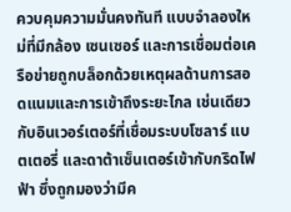ควบคุมความมั่นคงทันที แบบจำลองใหม่ที่มีกล้อง เซนเซอร์ และการเชื่อมต่อเครือข่ายถูกบล็อกด้วยเหตุผลด้านการสอดแนมและการเข้าถึงระยะไกล เช่นเดียวกับอินเวอร์เตอร์ที่เชื่อมระบบโซลาร์ แบตเตอรี่ และดาต้าเซ็นเตอร์เข้ากับกริดไฟฟ้า ซึ่งถูกมองว่ามีค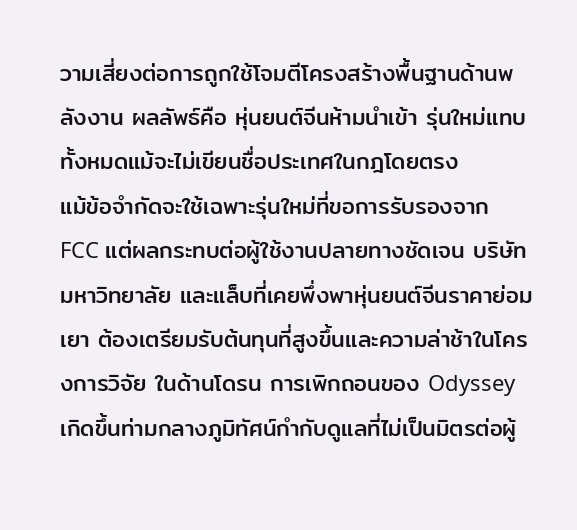วามเสี่ยงต่อการถูกใช้โจมตีโครงสร้างพื้นฐานด้านพลังงาน ผลลัพธ์คือ หุ่นยนต์จีนห้ามนำเข้า รุ่นใหม่แทบทั้งหมดแม้จะไม่เขียนชื่อประเทศในกฎโดยตรง
แม้ข้อจำกัดจะใช้เฉพาะรุ่นใหม่ที่ขอการรับรองจาก FCC แต่ผลกระทบต่อผู้ใช้งานปลายทางชัดเจน บริษัท มหาวิทยาลัย และแล็บที่เคยพึ่งพาหุ่นยนต์จีนราคาย่อมเยา ต้องเตรียมรับต้นทุนที่สูงขึ้นและความล่าช้าในโครงการวิจัย ในด้านโดรน การเพิกถอนของ Odyssey เกิดขึ้นท่ามกลางภูมิทัศน์กำกับดูแลที่ไม่เป็นมิตรต่อผู้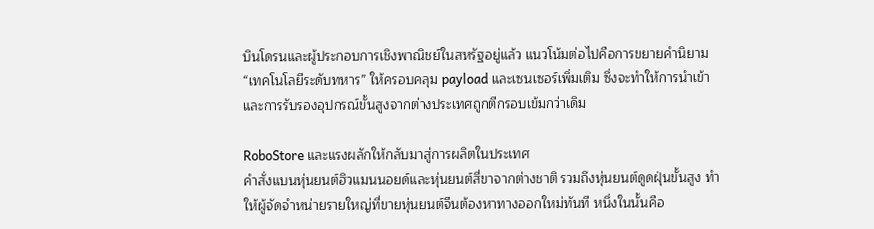บินโดรนและผู้ประกอบการเชิงพาณิชย์ในสหรัฐอยู่แล้ว แนวโน้มต่อไปคือการขยายคำนิยาม “เทคโนโลยีระดับทหาร” ให้ครอบคลุม payload และเซนเซอร์เพิ่มเติม ซึ่งจะทำให้การนำเข้าและการรับรองอุปกรณ์ขั้นสูงจากต่างประเทศถูกตีกรอบเข้มกว่าเดิม

RoboStore และแรงผลักให้กลับมาสู่การผลิตในประเทศ
คำสั่งแบนหุ่นยนต์ฮิวแมนนอยด์และหุ่นยนต์สี่ขาจากต่างชาติ รวมถึงหุ่นยนต์ดูดฝุ่นขั้นสูง ทำให้ผู้จัดจำหน่ายรายใหญ่ที่ขายหุ่นยนต์จีนต้องหาทางออกใหม่ทันที หนึ่งในนั้นคือ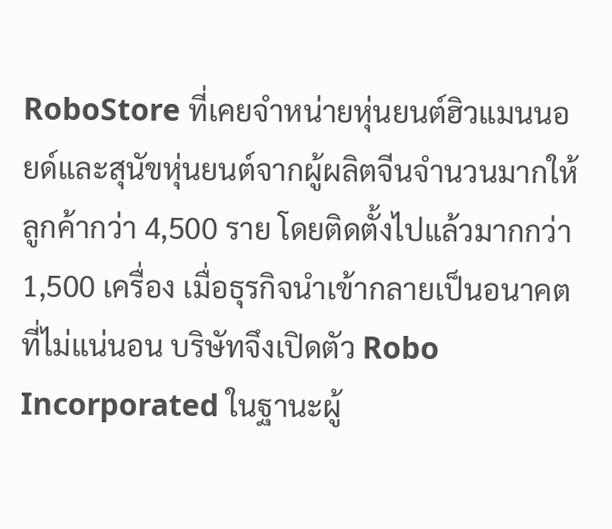RoboStore ที่เคยจำหน่ายหุ่นยนต์ฮิวแมนนอยด์และสุนัขหุ่นยนต์จากผู้ผลิตจีนจำนวนมากให้ลูกค้ากว่า 4,500 ราย โดยติดตั้งไปแล้วมากกว่า 1,500 เครื่อง เมื่อธุรกิจนำเข้ากลายเป็นอนาคตที่ไม่แน่นอน บริษัทจึงเปิดตัว Robo Incorporated ในฐานะผู้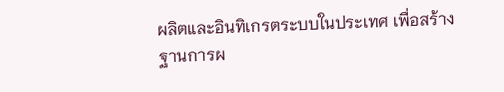ผลิตและอินทิเกรตระบบในประเทศ เพื่อสร้างฐานการผ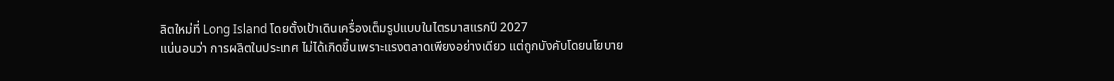ลิตใหม่ที่ Long Island โดยตั้งเป้าเดินเครื่องเต็มรูปแบบในไตรมาสแรกปี 2027
แน่นอนว่า การผลิตในประเทศ ไม่ได้เกิดขึ้นเพราะแรงตลาดเพียงอย่างเดียว แต่ถูกบังคับโดยนโยบาย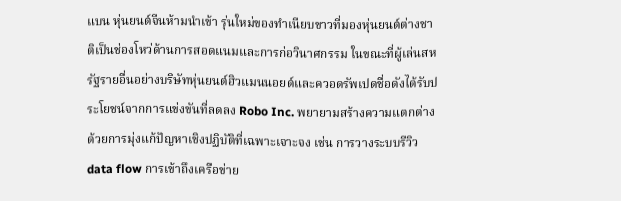แบน หุ่นยนต์จีนห้ามนำเข้า รุ่นใหม่ของทำเนียบขาวที่มองหุ่นยนต์ต่างชาติเป็นช่องโหว่ด้านการสอดแนมและการก่อวินาศกรรม ในขณะที่ผู้เล่นสหรัฐรายอื่นอย่างบริษัทหุ่นยนต์ฮิวแมนนอยด์และควอดรัพเปดชื่อดังได้รับประโยชน์จากการแข่งขันที่ลดลง Robo Inc. พยายามสร้างความแตกต่างด้วยการมุ่งแก้ปัญหาเชิงปฏิบัติที่เฉพาะเจาะจง เช่น การวางระบบรีวิว data flow การเข้าถึงเครือข่าย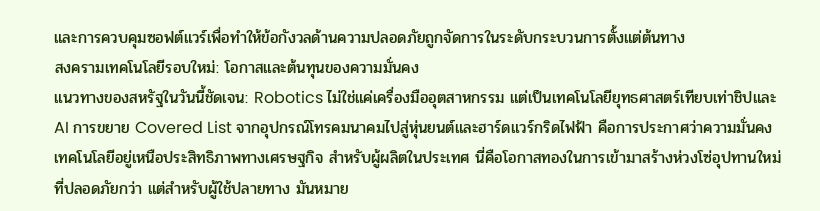และการควบคุมซอฟต์แวร์เพื่อทำให้ข้อกังวลด้านความปลอดภัยถูกจัดการในระดับกระบวนการตั้งแต่ต้นทาง
สงครามเทคโนโลยีรอบใหม่: โอกาสและต้นทุนของความมั่นคง
แนวทางของสหรัฐในวันนี้ชัดเจน: Robotics ไม่ใช่แค่เครื่องมืออุตสาหกรรม แต่เป็นเทคโนโลยียุทธศาสตร์เทียบเท่าชิปและ AI การขยาย Covered List จากอุปกรณ์โทรคมนาคมไปสู่หุ่นยนต์และฮาร์ดแวร์กริดไฟฟ้า คือการประกาศว่าความมั่นคงเทคโนโลยีอยู่เหนือประสิทธิภาพทางเศรษฐกิจ สำหรับผู้ผลิตในประเทศ นี่คือโอกาสทองในการเข้ามาสร้างห่วงโซ่อุปทานใหม่ที่ปลอดภัยกว่า แต่สำหรับผู้ใช้ปลายทาง มันหมาย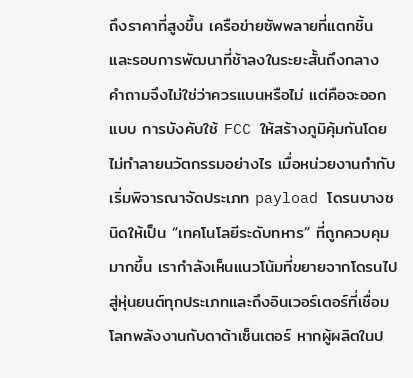ถึงราคาที่สูงขึ้น เครือข่ายซัพพลายที่แตกชิ้น และรอบการพัฒนาที่ช้าลงในระยะสั้นถึงกลาง
คำถามจึงไม่ใช่ว่าควรแบนหรือไม่ แต่คือจะออกแบบ การบังคับใช้ FCC ให้สร้างภูมิคุ้มกันโดยไม่ทำลายนวัตกรรมอย่างไร เมื่อหน่วยงานกำกับเริ่มพิจารณาจัดประเภท payload โดรนบางชนิดให้เป็น “เทคโนโลยีระดับทหาร” ที่ถูกควบคุมมากขึ้น เรากำลังเห็นแนวโน้มที่ขยายจากโดรนไปสู่หุ่นยนต์ทุกประเภทและถึงอินเวอร์เตอร์ที่เชื่อมโลกพลังงานกับดาต้าเซ็นเตอร์ หากผู้ผลิตในป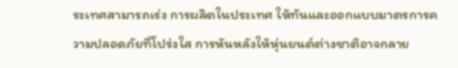ระเทศสามารถเร่ง การผลิตในประเทศ ให้ทันและออกแบบมาตรการความปลอดภัยที่โปร่งใส การหันหลังให้หุ่นยนต์ต่างชาติอาจกลาย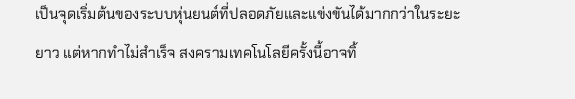เป็นจุดเริ่มต้นของระบบหุ่นยนต์ที่ปลอดภัยและแข่งขันได้มากกว่าในระยะยาว แต่หากทำไม่สำเร็จ สงครามเทคโนโลยีครั้งนี้อาจทิ้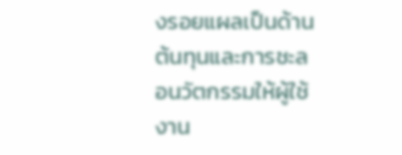งรอยแผลเป็นด้านต้นทุนและการชะลอนวัตกรรมให้ผู้ใช้งาน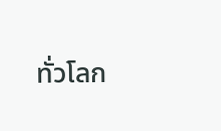ทั่วโลก